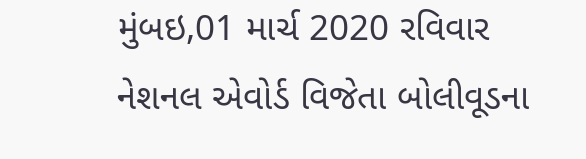મુંબઇ,01 માર્ચ 2020 રવિવાર
નેશનલ એવોર્ડ વિજેતા બોલીવૂડના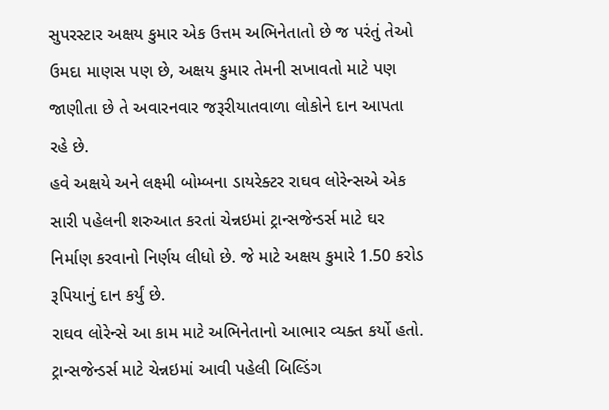સુપરસ્ટાર અક્ષય કુમાર એક ઉત્તમ અભિનેતાતો છે જ પરંતું તેઓ ઉમદા માણસ પણ છે, અક્ષય કુમાર તેમની સખાવતો માટે પણ જાણીતા છે તે અવારનવાર જરૂરીયાતવાળા લોકોને દાન આપતા રહે છે.
હવે અક્ષયે અને લક્ષ્મી બોમ્બના ડાયરેક્ટર રાઘવ લોરેન્સએ એક સારી પહેલની શરુઆત કરતાં ચેન્નઇમાં ટ્રાન્સજેન્ડર્સ માટે ઘર નિર્માણ કરવાનો નિર્ણય લીધો છે. જે માટે અક્ષય કુમારે 1.50 કરોડ રૂપિયાનું દાન કર્યું છે.
રાઘવ લોરેન્સે આ કામ માટે અભિનેતાનો આભાર વ્યક્ત કર્યો હતો. ટ્રાન્સજેન્ડર્સ માટે ચેન્નઇમાં આવી પહેલી બિલ્ડિંગ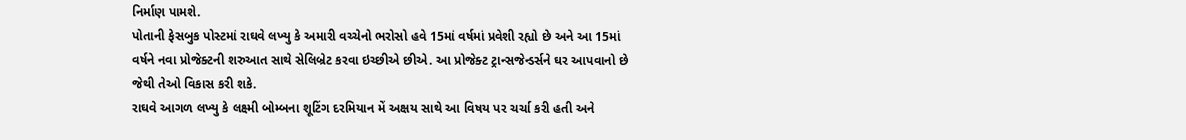નિર્માણ પામશે.
પોતાની ફેસબુક પોસ્ટમાં રાઘવે લખ્યુ કે અમારી વચ્ચેનો ભરોસો હવે 15માં વર્ષમાં પ્રવેશી રહ્યો છે અને આ 15માં વર્ષને નવા પ્રોજેક્ટની શરુઆત સાથે સેલિબ્રેટ કરવા ઇચ્છીએ છીએ. આ પ્રોજેક્ટ ટ્રાન્સજેન્ડર્સને ઘર આપવાનો છે જેથી તેઓ વિકાસ કરી શકે.
રાઘવે આગળ લખ્યુ કે લક્ષ્મી બોમ્બના શૂટિંગ દરમિયાન મેં અક્ષય સાથે આ વિષય પર ચર્ચા કરી હતી અને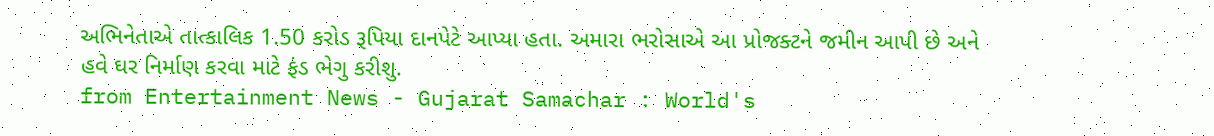અભિનેતાએ તાત્કાલિક 1.50 કરોડ રૂપિયા દાનપેટે આપ્યા હતા. અમારા ભરોસાએ આ પ્રોજક્ટને જમીન આપી છે અને હવે ઘર નિર્માણ કરવા માટે ફંડ ભેગુ કરીશુ.
from Entertainment News - Gujarat Samachar : World's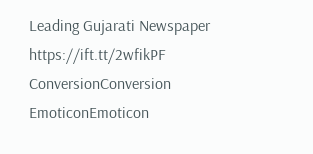Leading Gujarati Newspaper https://ift.tt/2wfikPF
ConversionConversion EmoticonEmoticon